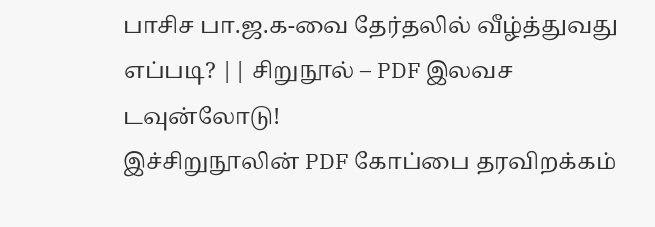பாசிச பா.ஜ.க-வை தேர்தலில் வீழ்த்துவது எப்படி? || சிறுநூல் – PDF இலவச டவுன்லோடு!
இச்சிறுநூலின் PDF கோப்பை தரவிறக்கம்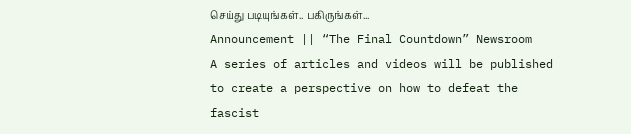செய்து படியுங்கள்.. பகிருங்கள்...
Announcement || “The Final Countdown” Newsroom
A series of articles and videos will be published to create a perspective on how to defeat the fascist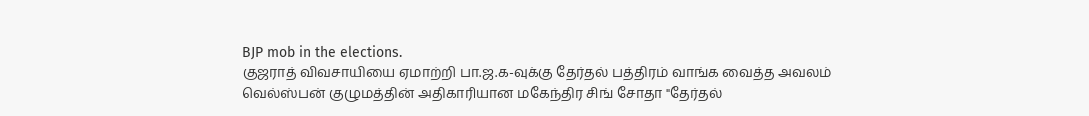BJP mob in the elections.
குஜராத் விவசாயியை ஏமாற்றி பா.ஜ.க-வுக்கு தேர்தல் பத்திரம் வாங்க வைத்த அவலம்
வெல்ஸ்பன் குழுமத்தின் அதிகாரியான மகேந்திர சிங் சோதா "தேர்தல்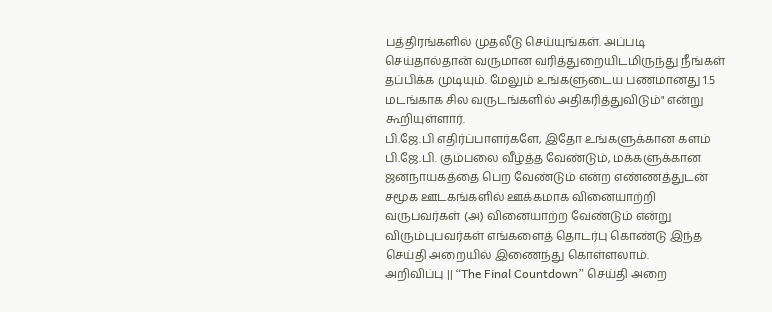பத்திரங்களில் முதலீடு செய்யுங்கள். அப்படி செய்தால்தான் வருமான வரித்துறையிடமிருந்து நீங்கள் தப்பிக்க முடியும். மேலும் உங்களுடைய பணமானது 1.5 மடங்காக சில வருடங்களில் அதிகரித்துவிடும்" என்று கூறியுள்ளார்.
பி.ஜே.பி எதிர்ப்பாளர்களே, இதோ உங்களுக்கான களம்
பி.ஜே.பி. கும்பலை வீழ்த்த வேண்டும், மக்களுக்கான ஜனநாயகத்தை பெற வேண்டும் என்ற எண்ணத்துடன் சமூக ஊடகங்களில் ஊக்கமாக வினையாற்றி வருபவர்கள் (அ) வினையாற்ற வேண்டும் என்று விரும்புபவர்கள் எங்களைத் தொடர்பு கொண்டு இந்த செய்தி அறையில் இணைந்து கொள்ளலாம்.
அறிவிப்பு || “The Final Countdown” செய்தி அறை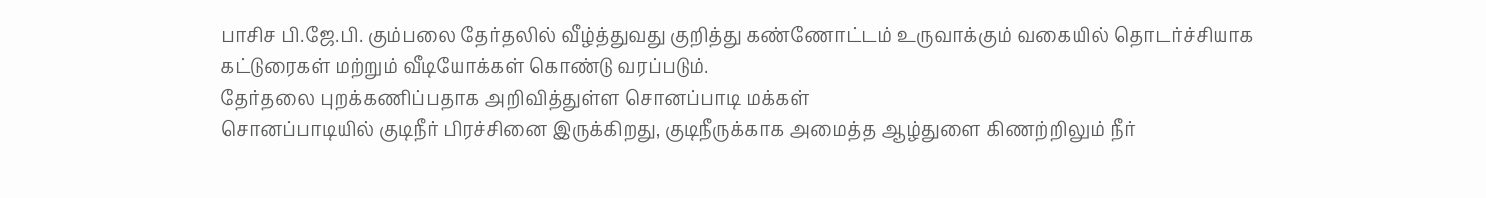பாசிச பி.ஜே.பி. கும்பலை தேர்தலில் வீழ்த்துவது குறித்து கண்ணோட்டம் உருவாக்கும் வகையில் தொடர்ச்சியாக கட்டுரைகள் மற்றும் வீடியோக்கள் கொண்டு வரப்படும்.
தேர்தலை புறக்கணிப்பதாக அறிவித்துள்ள சொனப்பாடி மக்கள்
சொனப்பாடியில் குடிநீர் பிரச்சினை இருக்கிறது, குடிநீருக்காக அமைத்த ஆழ்துளை கிணற்றிலும் நீர்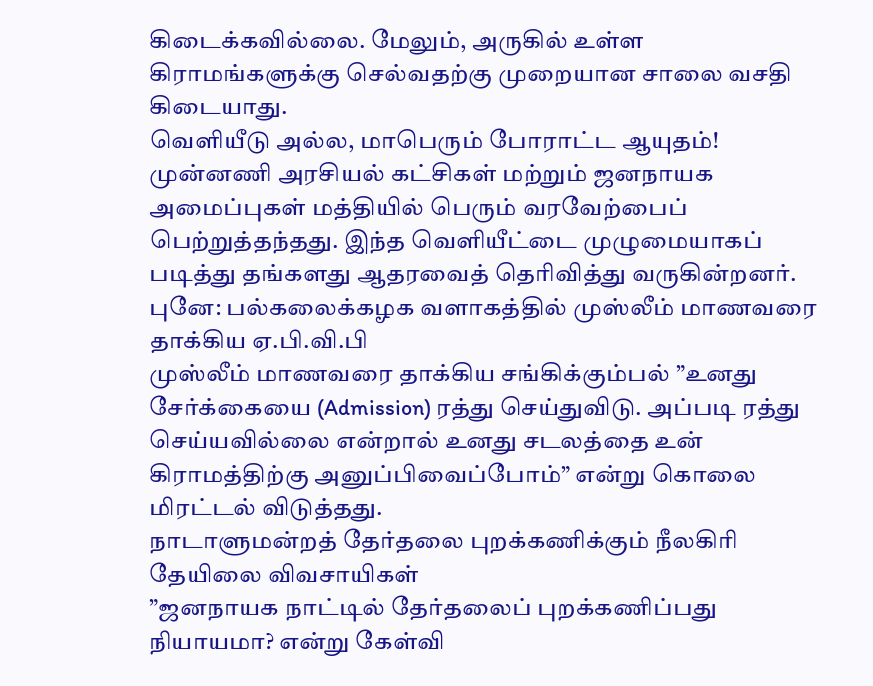கிடைக்கவில்லை. மேலும், அருகில் உள்ள கிராமங்களுக்கு செல்வதற்கு முறையான சாலை வசதி கிடையாது.
வெளியீடு அல்ல, மாபெரும் போராட்ட ஆயுதம்!
முன்னணி அரசியல் கட்சிகள் மற்றும் ஜனநாயக அமைப்புகள் மத்தியில் பெரும் வரவேற்பைப் பெற்றுத்தந்தது. இந்த வெளியீட்டை முழுமையாகப் படித்து தங்களது ஆதரவைத் தெரிவித்து வருகின்றனர்.
புனே: பல்கலைக்கழக வளாகத்தில் முஸ்லீம் மாணவரை தாக்கிய ஏ.பி.வி.பி
முஸ்லீம் மாணவரை தாக்கிய சங்கிக்கும்பல் ”உனது சேர்க்கையை (Admission) ரத்து செய்துவிடு. அப்படி ரத்து செய்யவில்லை என்றால் உனது சடலத்தை உன் கிராமத்திற்கு அனுப்பிவைப்போம்” என்று கொலை மிரட்டல் விடுத்தது.
நாடாளுமன்றத் தேர்தலை புறக்கணிக்கும் நீலகிரி தேயிலை விவசாயிகள்
”ஜனநாயக நாட்டில் தேர்தலைப் புறக்கணிப்பது நியாயமா? என்று கேள்வி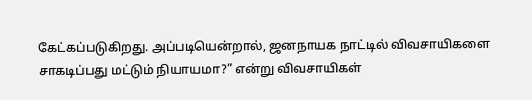கேட்கப்படுகிறது. அப்படியென்றால், ஜனநாயக நாட்டில் விவசாயிகளை சாகடிப்பது மட்டும் நியாயமா?” என்று விவசாயிகள்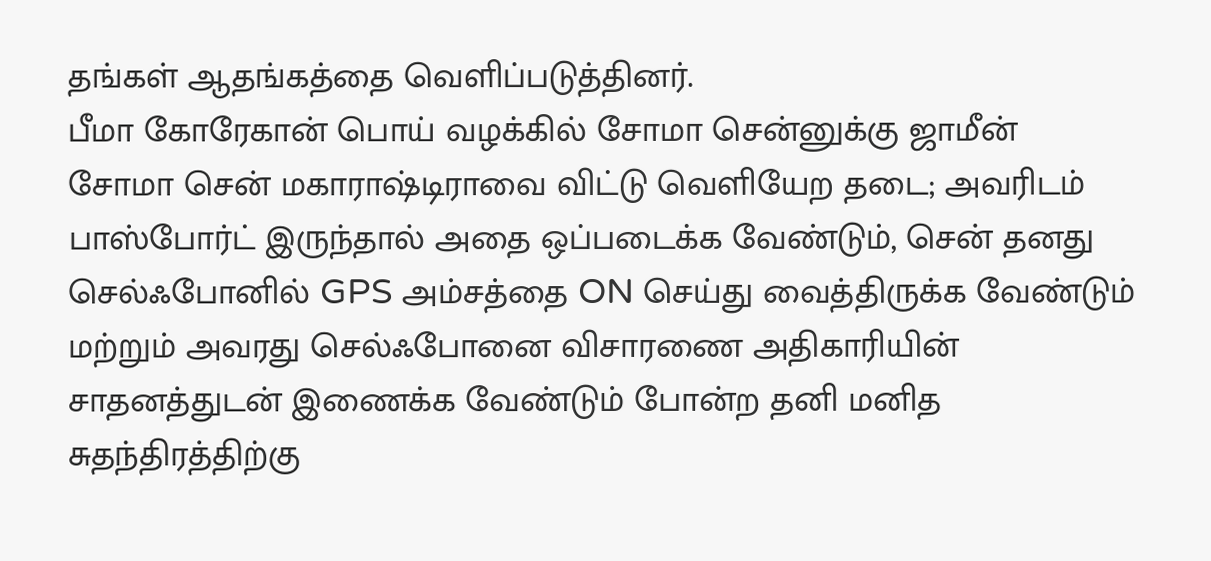தங்கள் ஆதங்கத்தை வெளிப்படுத்தினர்.
பீமா கோரேகான் பொய் வழக்கில் சோமா சென்னுக்கு ஜாமீன்
சோமா சென் மகாராஷ்டிராவை விட்டு வெளியேற தடை; அவரிடம் பாஸ்போர்ட் இருந்தால் அதை ஒப்படைக்க வேண்டும், சென் தனது செல்ஃபோனில் GPS அம்சத்தை ON செய்து வைத்திருக்க வேண்டும் மற்றும் அவரது செல்ஃபோனை விசாரணை அதிகாரியின் சாதனத்துடன் இணைக்க வேண்டும் போன்ற தனி மனித சுதந்திரத்திற்கு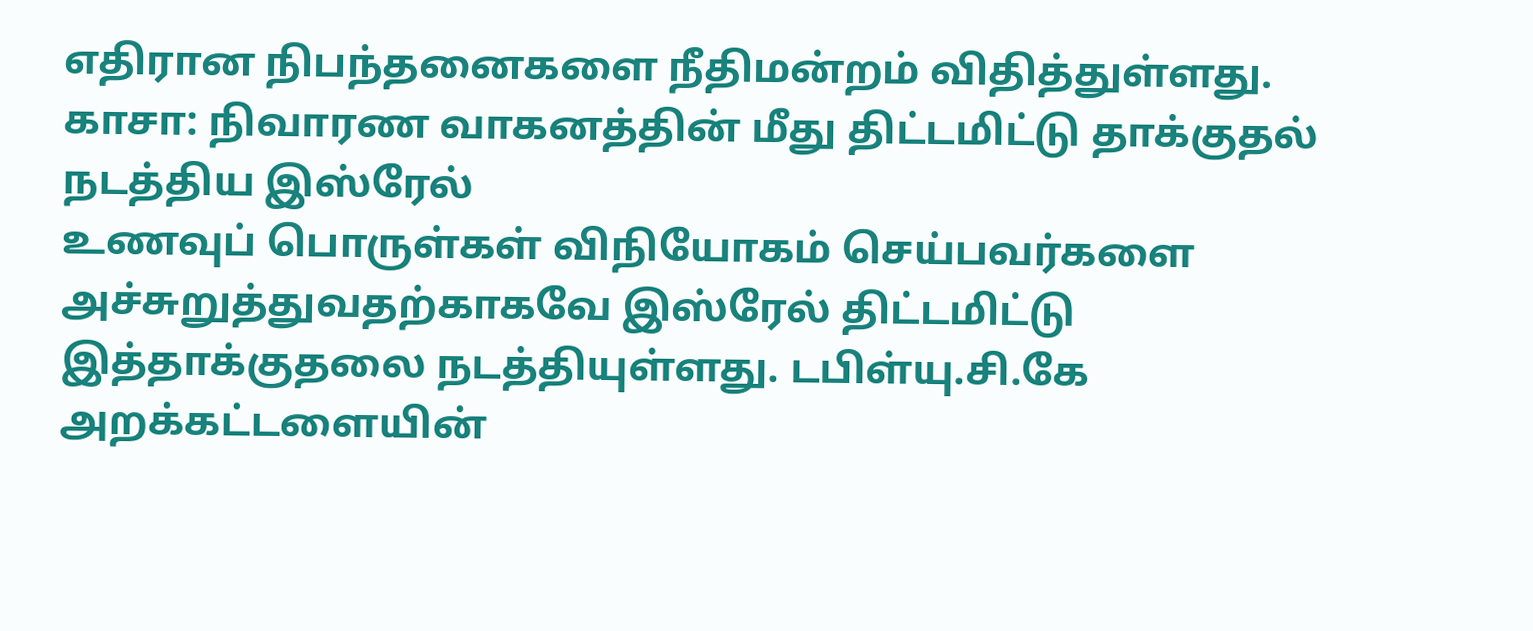எதிரான நிபந்தனைகளை நீதிமன்றம் விதித்துள்ளது.
காசா: நிவாரண வாகனத்தின் மீது திட்டமிட்டு தாக்குதல் நடத்திய இஸ்ரேல்
உணவுப் பொருள்கள் விநியோகம் செய்பவர்களை அச்சுறுத்துவதற்காகவே இஸ்ரேல் திட்டமிட்டு இத்தாக்குதலை நடத்தியுள்ளது. டபிள்யு.சி.கே அறக்கட்டளையின்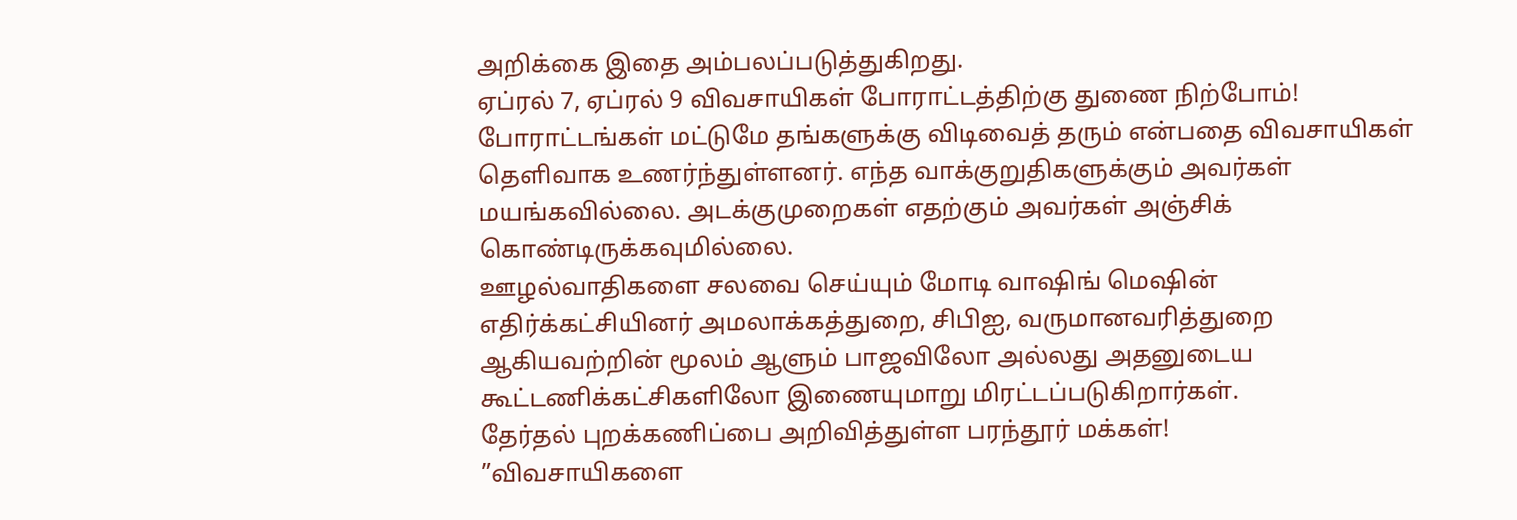அறிக்கை இதை அம்பலப்படுத்துகிறது.
ஏப்ரல் 7, ஏப்ரல் 9 விவசாயிகள் போராட்டத்திற்கு துணை நிற்போம்!
போராட்டங்கள் மட்டுமே தங்களுக்கு விடிவைத் தரும் என்பதை விவசாயிகள் தெளிவாக உணர்ந்துள்ளனர். எந்த வாக்குறுதிகளுக்கும் அவர்கள் மயங்கவில்லை. அடக்குமுறைகள் எதற்கும் அவர்கள் அஞ்சிக் கொண்டிருக்கவுமில்லை.
ஊழல்வாதிகளை சலவை செய்யும் மோடி வாஷிங் மெஷின்
எதிர்க்கட்சியினர் அமலாக்கத்துறை, சிபிஐ, வருமானவரித்துறை ஆகியவற்றின் மூலம் ஆளும் பாஜவிலோ அல்லது அதனுடைய கூட்டணிக்கட்சிகளிலோ இணையுமாறு மிரட்டப்படுகிறார்கள்.
தேர்தல் புறக்கணிப்பை அறிவித்துள்ள பரந்தூர் மக்கள்!
”விவசாயிகளை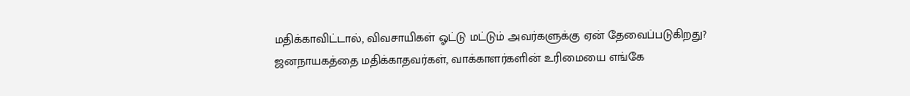மதிக்காவிட்டால், விவசாயிகள் ஓட்டு மட்டும் அவர்களுக்கு ஏன் தேவைப்படுகிறது? ஜனநாயகத்தை மதிக்காதவர்கள், வாக்காளர்களின் உரிமையை எங்கே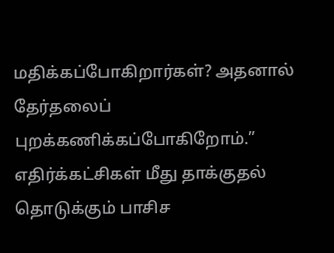மதிக்கப்போகிறார்கள்? அதனால் தேர்தலைப் புறக்கணிக்கப்போகிறோம்.”
எதிர்க்கட்சிகள் மீது தாக்குதல் தொடுக்கும் பாசிச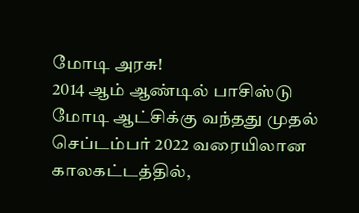மோடி அரசு!
2014 ஆம் ஆண்டில் பாசிஸ்டு மோடி ஆட்சிக்கு வந்தது முதல் செப்டம்பர் 2022 வரையிலான காலகட்டத்தில்,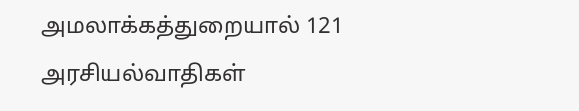அமலாக்கத்துறையால் 121 அரசியல்வாதிகள்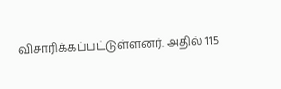விசாரிக்கப்பட்டுள்ளனர். அதில் 115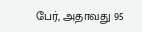பேர், அதாவது 95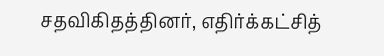சதவிகிதத்தினர், எதிர்க்கட்சித்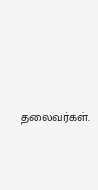தலைவர்கள்.